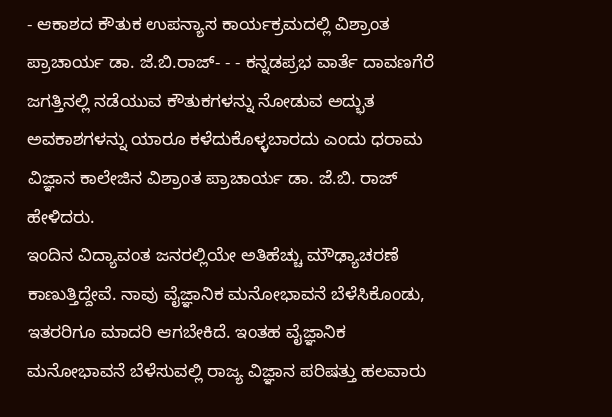- ಆಕಾಶದ ಕೌತುಕ ಉಪನ್ಯಾಸ ಕಾರ್ಯಕ್ರಮದಲ್ಲಿ ವಿಶ್ರಾಂತ ಪ್ರಾಚಾರ್ಯ ಡಾ. ಜೆ.ಬಿ.ರಾಜ್- - - ಕನ್ನಡಪ್ರಭ ವಾರ್ತೆ ದಾವಣಗೆರೆ ಜಗತ್ತಿನಲ್ಲಿ ನಡೆಯುವ ಕೌತುಕಗಳನ್ನು ನೋಡುವ ಅದ್ಭುತ ಅವಕಾಶಗಳನ್ನು ಯಾರೂ ಕಳೆದುಕೊಳ್ಳಬಾರದು ಎಂದು ಧರಾಮ ವಿಜ್ಞಾನ ಕಾಲೇಜಿನ ವಿಶ್ರಾಂತ ಪ್ರಾಚಾರ್ಯ ಡಾ. ಜೆ.ಬಿ. ರಾಜ್ ಹೇಳಿದರು.
ಇಂದಿನ ವಿದ್ಯಾವಂತ ಜನರಲ್ಲಿಯೇ ಅತಿಹೆಚ್ಚು ಮೌಢ್ಯಾಚರಣೆ ಕಾಣುತ್ತಿದ್ದೇವೆ. ನಾವು ವೈಜ್ಞಾನಿಕ ಮನೋಭಾವನೆ ಬೆಳೆಸಿಕೊಂಡು, ಇತರರಿಗೂ ಮಾದರಿ ಆಗಬೇಕಿದೆ. ಇಂತಹ ವೈಜ್ಞಾನಿಕ ಮನೋಭಾವನೆ ಬೆಳೆಸುವಲ್ಲಿ ರಾಜ್ಯ ವಿಜ್ಞಾನ ಪರಿಷತ್ತು ಹಲವಾರು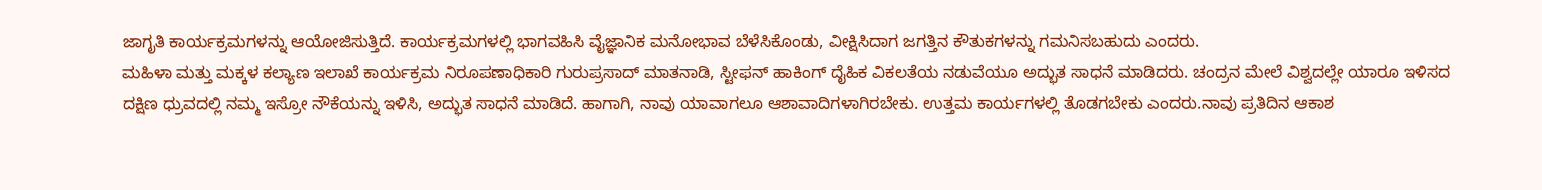ಜಾಗೃತಿ ಕಾರ್ಯಕ್ರಮಗಳನ್ನು ಆಯೋಜಿಸುತ್ತಿದೆ. ಕಾರ್ಯಕ್ರಮಗಳಲ್ಲಿ ಭಾಗವಹಿಸಿ ವೈಜ್ಞಾನಿಕ ಮನೋಭಾವ ಬೆಳೆಸಿಕೊಂಡು, ವೀಕ್ಷಿಸಿದಾಗ ಜಗತ್ತಿನ ಕೌತುಕಗಳನ್ನು ಗಮನಿಸಬಹುದು ಎಂದರು.
ಮಹಿಳಾ ಮತ್ತು ಮಕ್ಕಳ ಕಲ್ಯಾಣ ಇಲಾಖೆ ಕಾರ್ಯಕ್ರಮ ನಿರೂಪಣಾಧಿಕಾರಿ ಗುರುಪ್ರಸಾದ್ ಮಾತನಾಡಿ, ಸ್ಟೀಫನ್ ಹಾಕಿಂಗ್ ದೈಹಿಕ ವಿಕಲತೆಯ ನಡುವೆಯೂ ಅದ್ಭುತ ಸಾಧನೆ ಮಾಡಿದರು. ಚಂದ್ರನ ಮೇಲೆ ವಿಶ್ವದಲ್ಲೇ ಯಾರೂ ಇಳಿಸದ ದಕ್ಷಿಣ ಧ್ರುವದಲ್ಲಿ ನಮ್ಮ ಇಸ್ರೋ ನೌಕೆಯನ್ನು ಇಳಿಸಿ, ಅದ್ಭುತ ಸಾಧನೆ ಮಾಡಿದೆ. ಹಾಗಾಗಿ, ನಾವು ಯಾವಾಗಲೂ ಆಶಾವಾದಿಗಳಾಗಿರಬೇಕು. ಉತ್ತಮ ಕಾರ್ಯಗಳಲ್ಲಿ ತೊಡಗಬೇಕು ಎಂದರು.ನಾವು ಪ್ರತಿದಿನ ಆಕಾಶ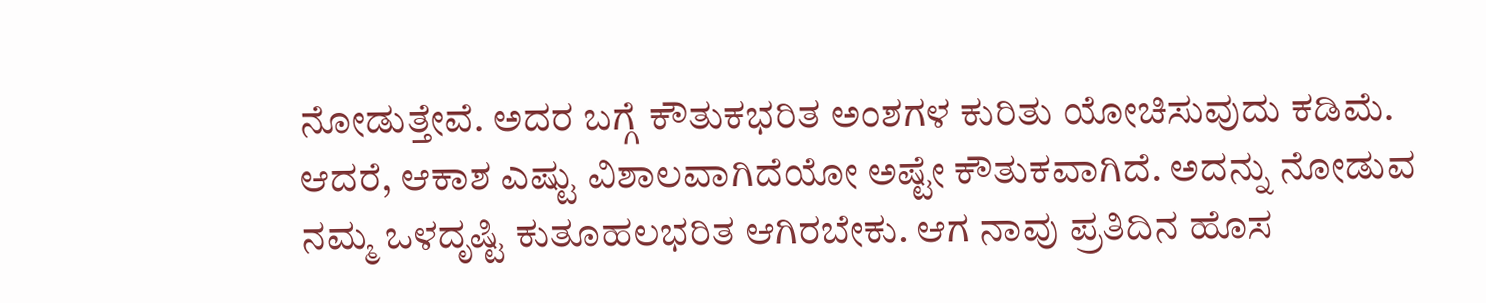ನೋಡುತ್ತೇವೆ. ಅದರ ಬಗ್ಗೆ ಕೌತುಕಭರಿತ ಅಂಶಗಳ ಕುರಿತು ಯೋಚಿಸುವುದು ಕಡಿಮೆ. ಆದರೆ, ಆಕಾಶ ಎಷ್ಟು ವಿಶಾಲವಾಗಿದೆಯೋ ಅಷ್ಟೇ ಕೌತುಕವಾಗಿದೆ. ಅದನ್ನು ನೋಡುವ ನಮ್ಮ ಒಳದೃಷ್ಟಿ ಕುತೂಹಲಭರಿತ ಆಗಿರಬೇಕು. ಆಗ ನಾವು ಪ್ರತಿದಿನ ಹೊಸ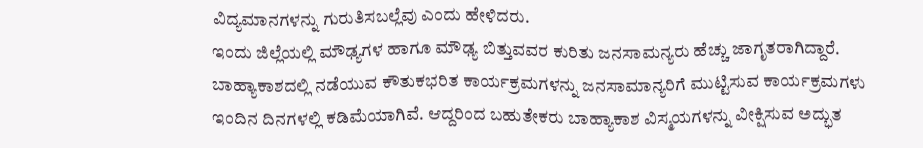ವಿದ್ಯಮಾನಗಳನ್ನು ಗುರುತಿಸಬಲ್ಲೆವು ಎಂದು ಹೇಳಿದರು.
ಇಂದು ಜಿಲ್ಲೆಯಲ್ಲಿ ಮೌಢ್ಯಗಳ ಹಾಗೂ ಮೌಢ್ಯ ಬಿತ್ತುವವರ ಕುರಿತು ಜನಸಾಮನ್ಯರು ಹೆಚ್ಚು ಜಾಗೃತರಾಗಿದ್ದಾರೆ. ಬಾಹ್ಯಾಕಾಶದಲ್ಲಿ ನಡೆಯುವ ಕೌತುಕಭರಿತ ಕಾರ್ಯಕ್ರಮಗಳನ್ನು ಜನಸಾಮಾನ್ಯರಿಗೆ ಮುಟ್ಟಿಸುವ ಕಾರ್ಯಕ್ರಮಗಳು ಇಂದಿನ ದಿನಗಳಲ್ಲಿ ಕಡಿಮೆಯಾಗಿವೆ. ಆದ್ದರಿಂದ ಬಹುತೇಕರು ಬಾಹ್ಯಾಕಾಶ ವಿಸ್ಮಯಗಳನ್ನು ವೀಕ್ಷಿಸುವ ಅದ್ಭುತ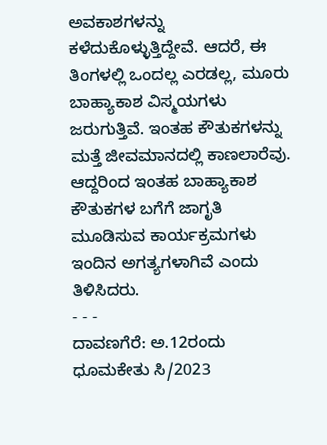ಅವಕಾಶಗಳನ್ನು ಕಳೆದುಕೊಳ್ಳುತ್ತಿದ್ದೇವೆ. ಆದರೆ, ಈ ತಿಂಗಳಲ್ಲಿ ಒಂದಲ್ಲ ಎರಡಲ್ಲ, ಮೂರು ಬಾಹ್ಯಾಕಾಶ ವಿಸ್ಮಯಗಳು ಜರುಗುತ್ತಿವೆ. ಇಂತಹ ಕೌತುಕಗಳನ್ನು ಮತ್ತೆ ಜೀವಮಾನದಲ್ಲಿ ಕಾಣಲಾರೆವು. ಆದ್ದರಿಂದ ಇಂತಹ ಬಾಹ್ಯಾಕಾಶ ಕೌತುಕಗಳ ಬಗೆಗೆ ಜಾಗೃತಿ ಮೂಡಿಸುವ ಕಾರ್ಯಕ್ರಮಗಳು ಇಂದಿನ ಅಗತ್ಯಗಳಾಗಿವೆ ಎಂದು ತಿಳಿಸಿದರು.
- - -
ದಾವಣಗೆರೆ: ಅ.12ರಂದು ಧೂಮಕೇತು ಸಿ/2023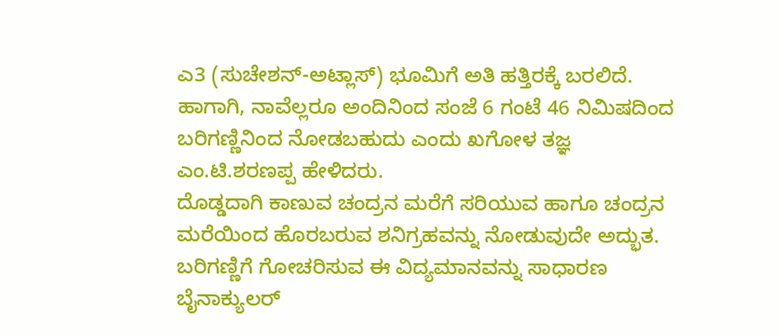ಎ3 (ಸುಚೇಶನ್-ಅಟ್ಲಾಸ್) ಭೂಮಿಗೆ ಅತಿ ಹತ್ತಿರಕ್ಕೆ ಬರಲಿದೆ. ಹಾಗಾಗಿ, ನಾವೆಲ್ಲರೂ ಅಂದಿನಿಂದ ಸಂಜೆ 6 ಗಂಟೆ 46 ನಿಮಿಷದಿಂದ ಬರಿಗಣ್ಣಿನಿಂದ ನೋಡಬಹುದು ಎಂದು ಖಗೋಳ ತಜ್ಞ ಎಂ.ಟಿ.ಶರಣಪ್ಪ ಹೇಳಿದರು.
ದೊಡ್ಡದಾಗಿ ಕಾಣುವ ಚಂದ್ರನ ಮರೆಗೆ ಸರಿಯುವ ಹಾಗೂ ಚಂದ್ರನ ಮರೆಯಿಂದ ಹೊರಬರುವ ಶನಿಗ್ರಹವನ್ನು ನೋಡುವುದೇ ಅದ್ಭುತ. ಬರಿಗಣ್ಣಿಗೆ ಗೋಚರಿಸುವ ಈ ವಿದ್ಯಮಾನವನ್ನು ಸಾಧಾರಣ ಬೈನಾಕ್ಯುಲರ್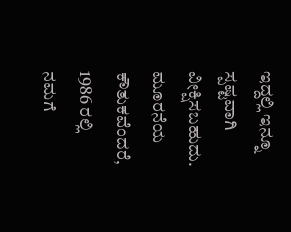ಇದ್ದಲ್ಲಿ ಇನ್ನೂ ಸ್ಪಷ್ಟವಾಗಿ ವೀಕ್ಷಿಸಬಹುದು. ಮೂರನೆಯ ಕೌತುಕವೆಂದರೆ, 1986 ರಲ್ಲಿ ನಮಗೆ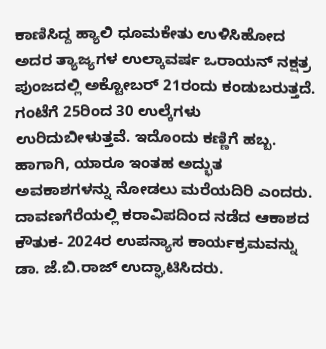ಕಾಣಿಸಿದ್ದ ಹ್ಯಾಲಿ ಧೂಮಕೇತು ಉಳಿಸಿಹೋದ ಅದರ ತ್ಯಾಜ್ಯಗಳ ಉಲ್ಕಾವರ್ಷ ಒರಾಯನ್ ನಕ್ಷತ್ರ ಪುಂಜದಲ್ಲಿ ಅಕ್ಟೋಬರ್ 21ರಂದು ಕಂಡುಬರುತ್ತದೆ. ಗಂಟೆಗೆ 25ರಿಂದ 30 ಉಲ್ಕೆಗಳು ಉರಿದುಬೀಳುತ್ತವೆ. ಇದೊಂದು ಕಣ್ಣಿಗೆ ಹಬ್ಬ. ಹಾಗಾಗಿ, ಯಾರೂ ಇಂತಹ ಅದ್ಭುತ ಅವಕಾಶಗಳನ್ನು ನೋಡಲು ಮರೆಯದಿರಿ ಎಂದರು.
ದಾವಣಗೆರೆಯಲ್ಲಿ ಕರಾವಿಪದಿಂದ ನಡೆದ ಆಕಾಶದ ಕೌತುಕ- 2024ರ ಉಪನ್ಯಾಸ ಕಾರ್ಯಕ್ರಮವನ್ನು ಡಾ. ಜೆ.ಬಿ.ರಾಜ್ ಉದ್ಘಾಟಿಸಿದರು.